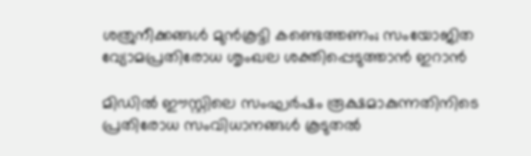ശത്രുനീക്കങ്ങൾ മുൻകൂട്ടി കണ്ടെത്തണം; സംയോജിത വ്യോമപ്രതിരോധ ശൃംഖല ശക്തിപ്പെടുത്താൻ ഇറാൻ

മിഡിൽ ഈസ്റ്റിലെ സംഘർഷം രൂക്ഷമാകുന്നതിനിടെ പ്രതിരോധ സംവിധാനങ്ങൾ കൂടുതൽ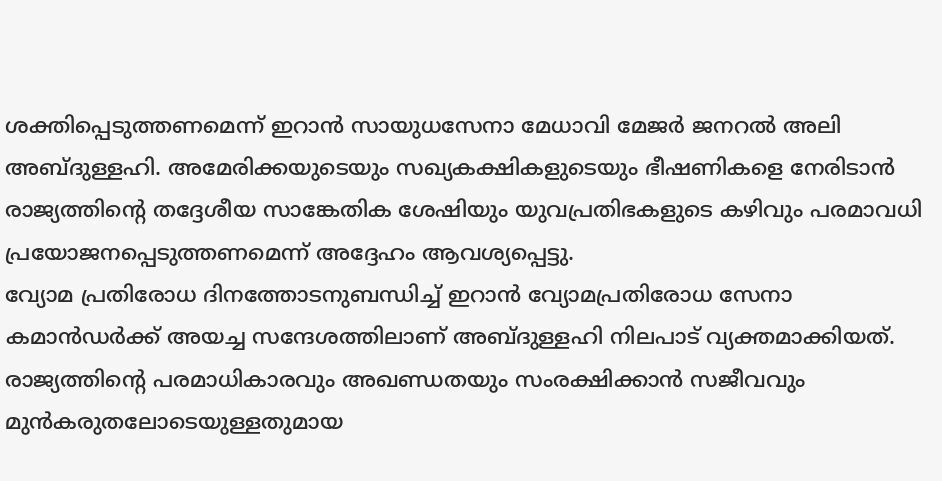ശക്തിപ്പെടുത്തണമെന്ന് ഇറാൻ സായുധസേനാ മേധാവി മേജർ ജനറൽ അലി അബ്ദുള്ളഹി. അമേരിക്കയുടെയും സഖ്യകക്ഷികളുടെയും ഭീഷണികളെ നേരിടാൻ രാജ്യത്തിന്റെ തദ്ദേശീയ സാങ്കേതിക ശേഷിയും യുവപ്രതിഭകളുടെ കഴിവും പരമാവധി പ്രയോജനപ്പെടുത്തണമെന്ന് അദ്ദേഹം ആവശ്യപ്പെട്ടു.
വ്യോമ പ്രതിരോധ ദിനത്തോടനുബന്ധിച്ച് ഇറാൻ വ്യോമപ്രതിരോധ സേനാ കമാൻഡർക്ക് അയച്ച സന്ദേശത്തിലാണ് അബ്ദുള്ളഹി നിലപാട് വ്യക്തമാക്കിയത്. രാജ്യത്തിന്റെ പരമാധികാരവും അഖണ്ഡതയും സംരക്ഷിക്കാൻ സജീവവും മുൻകരുതലോടെയുള്ളതുമായ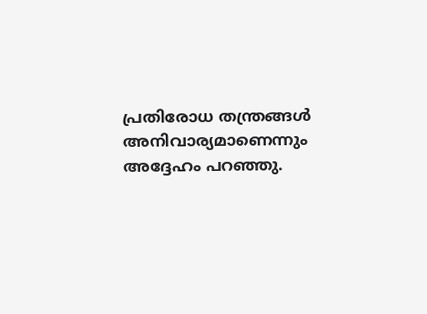പ്രതിരോധ തന്ത്രങ്ങൾ അനിവാര്യമാണെന്നും അദ്ദേഹം പറഞ്ഞു.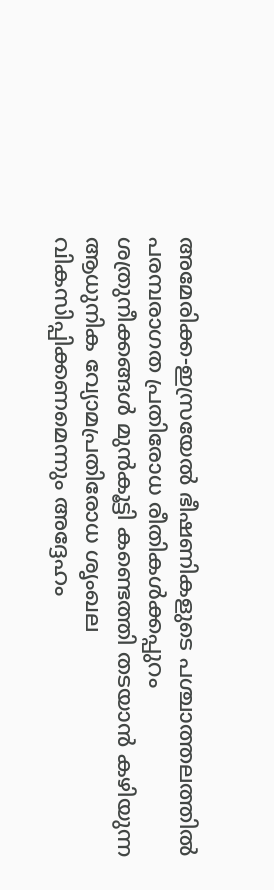അമേരിക്ക-ഇസ്രയേൽ ഭീഷണികളുടെ പശ്ചാത്തലത്തിൽ പരമ്പരാഗത പ്രതിരോധ രീതികൾക്കപ്പുറം ശത്രുനീക്കങ്ങൾ മുൻകൂട്ടി കണ്ടെത്തി തടയാൻ കഴിയുന്ന ആധുനിക വ്യോമപ്രതിരോധ ശൃംഖല വികസിപ്പിക്കണമെന്നും അദ്ദേഹം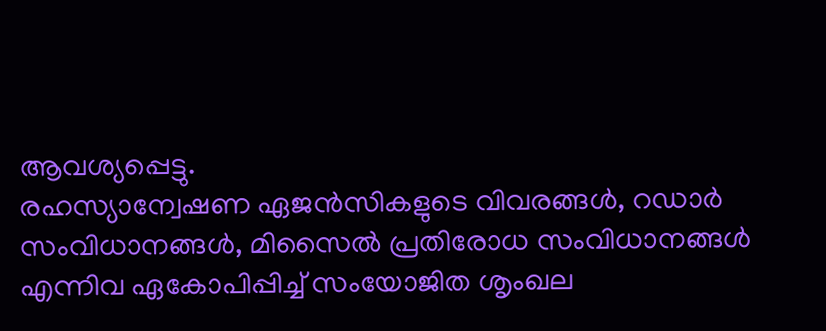ആവശ്യപ്പെട്ടു.
രഹസ്യാന്വേഷണ ഏജൻസികളുടെ വിവരങ്ങൾ, റഡാർ സംവിധാനങ്ങൾ, മിസൈൽ പ്രതിരോധ സംവിധാനങ്ങൾ എന്നിവ ഏകോപിപ്പിച്ച് സംയോജിത ശൃംഖല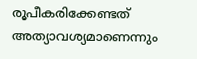രൂപീകരിക്കേണ്ടത് അത്യാവശ്യമാണെന്നും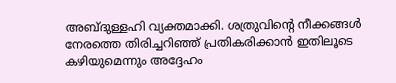അബ്ദുള്ളഹി വ്യക്തമാക്കി. ശത്രുവിന്റെ നീക്കങ്ങൾ നേരത്തെ തിരിച്ചറിഞ്ഞ് പ്രതികരിക്കാൻ ഇതിലൂടെ കഴിയുമെന്നും അദ്ദേഹം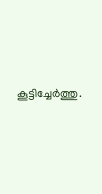കൂട്ടിച്ചേർത്തു.